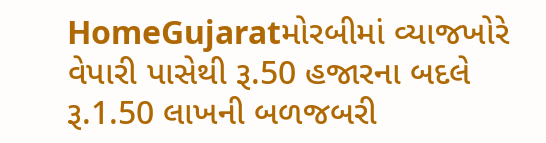HomeGujaratમોરબીમાં વ્યાજખોરે વેપારી પાસેથી રૂ.50 હજારના બદલે રૂ.1.50 લાખની બળજબરી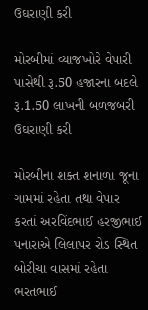ઉઘરાણી કરી

મોરબીમાં વ્યાજખોરે વેપારી પાસેથી રૂ.50 હજારના બદલે રૂ.1.50 લાખની બળજબરી ઉઘરાણી કરી

મોરબીના શક્ત શનાળા જૂના ગામમાં રહેતા તથા વેપાર કરતાં અરવિંદભાઈ હરજીભાઈ પનારાએ લિલાપર રોડ સ્થિત બોરીચા વાસમાં રહેતા ભરતભાઈ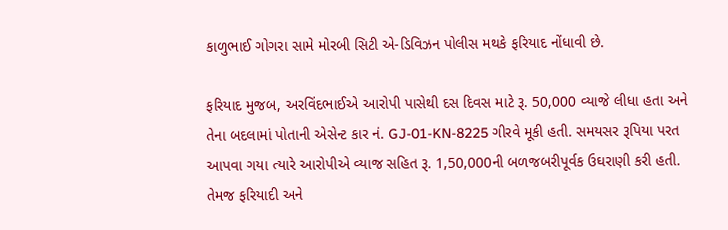કાળુભાઈ ગોગરા સામે મોરબી સિટી એ-ડિવિઝન પોલીસ મથકે ફરિયાદ નોંધાવી છે.

ફરિયાદ મુજબ, અરવિંદભાઈએ આરોપી પાસેથી દસ દિવસ માટે રૂ. 50,000 વ્યાજે લીધા હતા અને તેના બદલામાં પોતાની એસેન્ટ કાર નં. GJ-01-KN-8225 ગીરવે મૂકી હતી. સમયસર રૂપિયા પરત આપવા ગયા ત્યારે આરોપીએ વ્યાજ સહિત રૂ. 1,50,000ની બળજબરીપૂર્વક ઉઘરાણી કરી હતી. તેમજ ફરિયાદી અને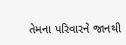તેમના પરિવારને જાનથી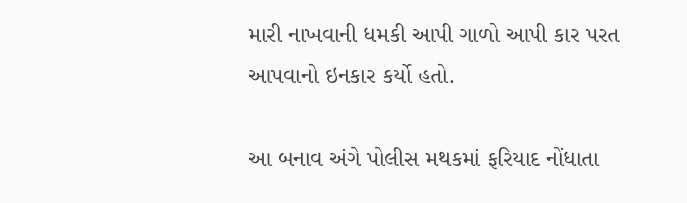મારી નાખવાની ધમકી આપી ગાળો આપી કાર પરત આપવાનો ઇનકાર કર્યો હતો.

આ બનાવ અંગે પોલીસ મથકમાં ફરિયાદ નોંધાતા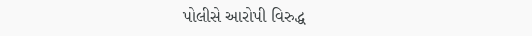પોલીસે આરોપી વિરુદ્ધ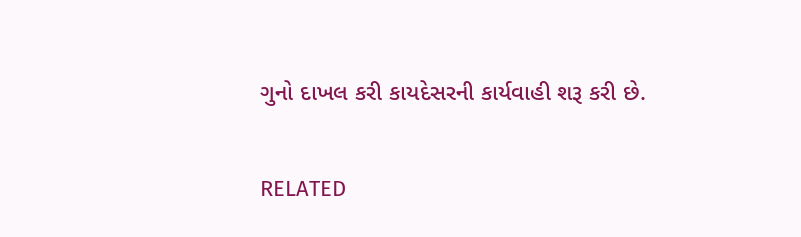ગુનો દાખલ કરી કાયદેસરની કાર્યવાહી શરૂ કરી છે.

RELATED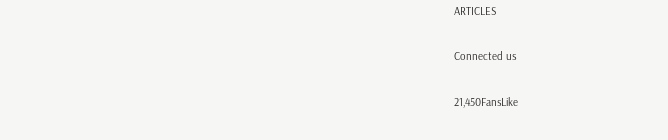ARTICLES

Connected us

21,450FansLike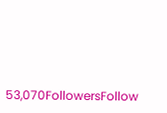53,070FollowersFollow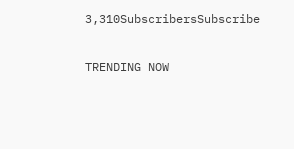3,310SubscribersSubscribe

TRENDING NOW